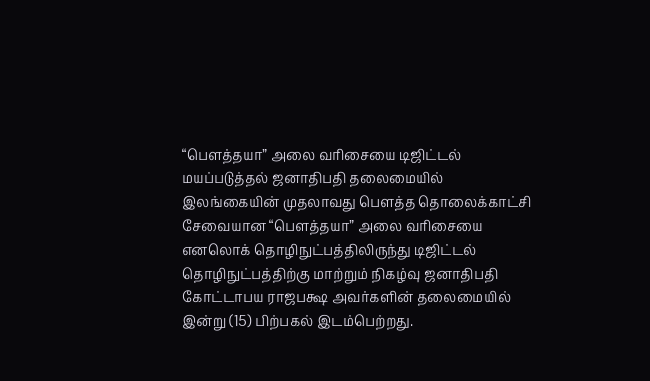“பௌத்தயா” அலை வரிசையை டிஜிட்டல் மயப்படுத்தல் ஜனாதிபதி தலைமையில்
இலங்கையின் முதலாவது பெளத்த தொலைக்காட்சி சேவையான “பௌத்தயா” அலை வரிசையை எனலொக் தொழிநுட்பத்திலிருந்து டிஜிட்டல் தொழிநுட்பத்திற்கு மாற்றும் நிகழ்வு ஜனாதிபதி கோட்டாபய ராஜபக்ஷ அவர்களின் தலைமையில் இன்று (15) பிற்பகல் இடம்பெற்றது.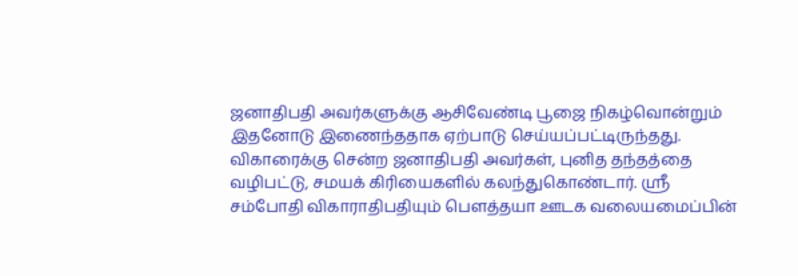ஜனாதிபதி அவர்களுக்கு ஆசிவேண்டி பூஜை நிகழ்வொன்றும் இதனோடு இணைந்ததாக ஏற்பாடு செய்யப்பட்டிருந்தது. விகாரைக்கு சென்ற ஜனாதிபதி அவர்கள், புனித தந்தத்தை வழிபட்டு, சமயக் கிரியைகளில் கலந்துகொண்டார். ஸ்ரீ சம்போதி விகாராதிபதியும் பௌத்தயா ஊடக வலையமைப்பின்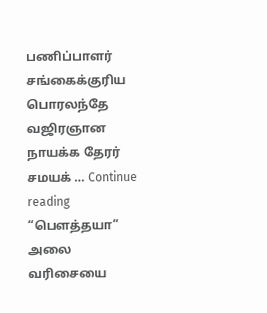பணிப்பாளர் சங்கைக்குரிய பொரலந்தே வஜிரஞான நாயக்க தேரர் சமயக் … Continue reading “பௌத்தயா” அலை வரிசையை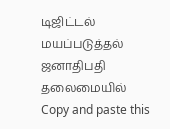டிஜிட்டல் மயப்படுத்தல் ஜனாதிபதி தலைமையில்
Copy and paste this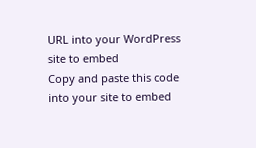URL into your WordPress site to embed
Copy and paste this code into your site to embed